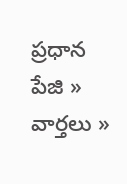ప్రధాన పేజి » వార్తలు »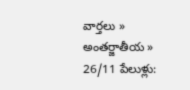వార్తలు » అంతర్జాతీయ » 26/11 పేలుళ్లు: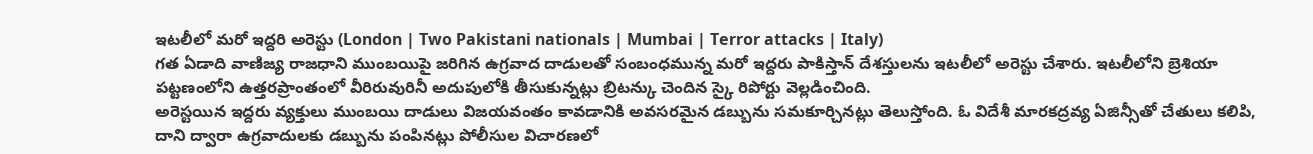ఇటలీలో మరో ఇద్దరి అరెస్టు (London | Two Pakistani nationals | Mumbai | Terror attacks | Italy)
గత ఏడాది వాణిజ్య రాజధాని ముంబయిపై జరిగిన ఉగ్రవాద దాడులతో సంబంధమున్న మరో ఇద్దరు పాకిస్తాన్ దేశస్తులను ఇటలీలో అరెస్టు చేశారు. ఇటలీలోని బ్రెశియా పట్టణంలోని ఉత్తరప్రాంతంలో వీరిరువురినీ అదుపులోకి తీసుకున్నట్లు బ్రిటన్కు చెందిన స్కై రిపోర్టు వెల్లడించింది.
అరెస్టయిన ఇద్దరు వ్యక్తులు ముంబయి దాడులు విజయవంతం కావడానికి అవసరమైన డబ్బును సమకూర్చినట్లు తెలుస్తోంది. ఓ విదేశీ మారకద్రవ్య ఏజిన్సీతో చేతులు కలిపి, దాని ద్వారా ఉగ్రవాదులకు డబ్బును పంపినట్లు పోలీసుల విచారణలో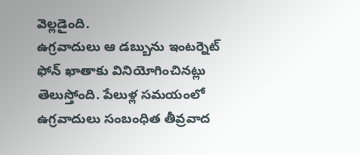వెల్లడైంది.
ఉగ్రవాదులు ఆ డబ్బును ఇంటర్నెట్ ఫోన్ ఖాతాకు వినియోగించినట్లు తెలుస్తోంది. పేలుళ్ల సమయంలో ఉగ్రవాదులు సంబంధిత తీవ్రవాద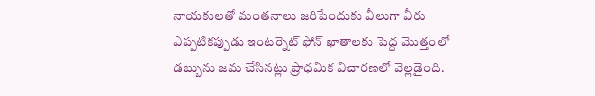నాయకులతో మంతనాలు జరిపేందుకు వీలుగా వీరు ఎప్పటికప్పుడు ఇంటర్నెట్ ఫోన్ ఖాతాలకు పెద్ద మొత్తంలో డబ్బును జమ చేసినట్లు ప్రాధమిక విచారణలో వెల్లడైంది.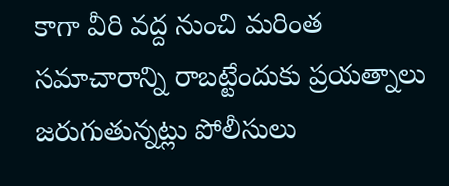కాగా వీరి వద్ద నుంచి మరింత సమాచారాన్ని రాబట్టేందుకు ప్రయత్నాలు జరుగుతున్నట్లు పోలీసులు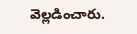వెల్లడించారు.